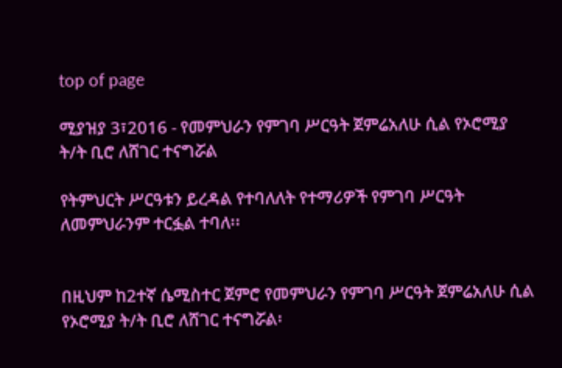top of page

ሚያዝያ 3፣2016 - የመምህራን የምገባ ሥርዓት ጀምሬአለሁ ሲል የኦሮሚያ ት/ት ቢሮ ለሸገር ተናግሯል

የትምህርት ሥርዓቱን ይረዳል የተባለለት የተማሪዎች የምገባ ሥርዓት ለመምህራንም ተርፏል ተባለ፡፡


በዚህም ከ2ተኛ ሴሚስተር ጀምሮ የመምህራን የምገባ ሥርዓት ጀምሬአለሁ ሲል የኦሮሚያ ት/ት ቢሮ ለሸገር ተናግሯል፡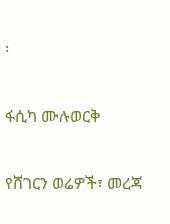፡


ፋሲካ ሙሉወርቅ


የሸገርን ወሬዎች፣ መረጃ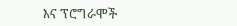እና ፕሮግራሞች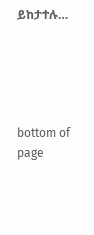ይከታተሉ…





bottom of page